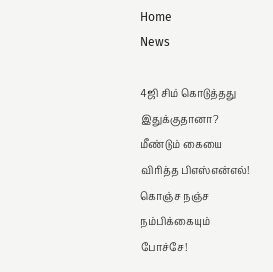Home
News

4ஜி சிம் கொடுத்தது இதுக்குதானா? மீண்டும் கையை விரித்த பிஎஸ்என்எல்! கொஞ்ச நஞ்ச நம்பிக்கையும் போச்சே!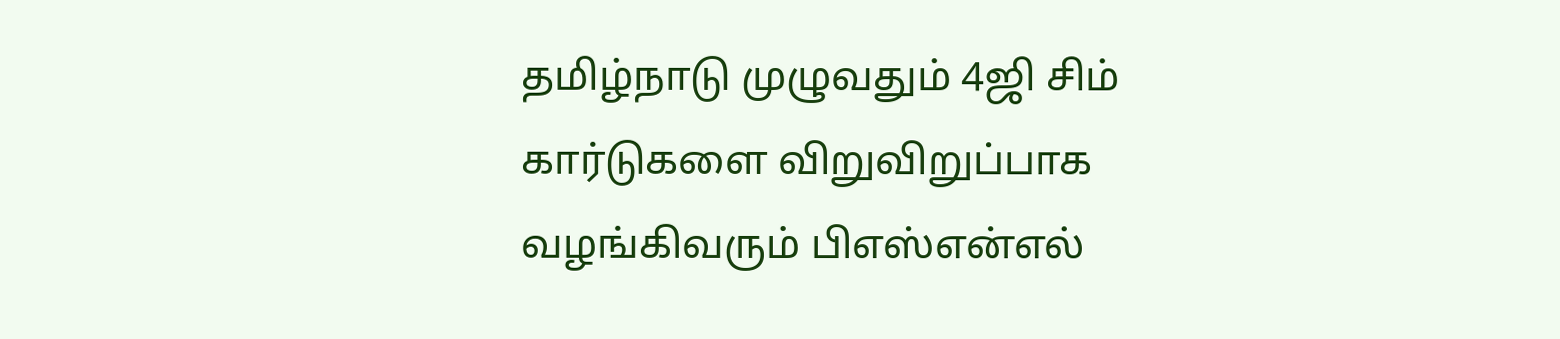தமிழ்நாடு முழுவதும் 4ஜி சிம் கார்டுகளை விறுவிறுப்பாக வழங்கிவரும் பிஎஸ்என்எல்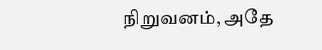நிறுவனம், அதே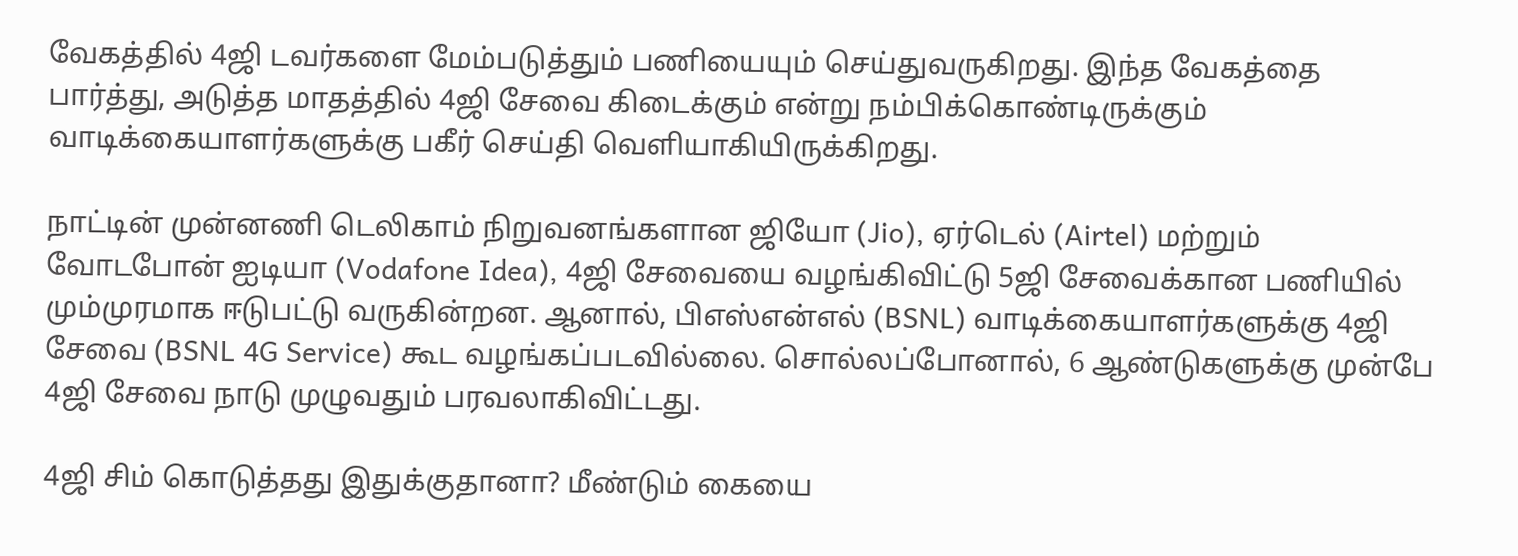வேகத்தில் 4ஜி டவர்களை மேம்படுத்தும் பணியையும் செய்துவருகிறது. இந்த வேகத்தை பார்த்து, அடுத்த மாதத்தில் 4ஜி சேவை கிடைக்கும் என்று நம்பிக்கொண்டிருக்கும் வாடிக்கையாளர்களுக்கு பகீர் செய்தி வெளியாகியிருக்கிறது.

நாட்டின் முன்னணி டெலிகாம் நிறுவனங்களான ஜியோ (Jio), ஏர்டெல் (Airtel) மற்றும் வோடபோன் ஐடியா (Vodafone Idea), 4ஜி சேவையை வழங்கிவிட்டு 5ஜி சேவைக்கான பணியில் மும்முரமாக ஈடுபட்டு வருகின்றன. ஆனால், பிஎஸ்என்எல் (BSNL) வாடிக்கையாளர்களுக்கு 4ஜி சேவை (BSNL 4G Service) கூட வழங்கப்படவில்லை. சொல்லப்போனால், 6 ஆண்டுகளுக்கு முன்பே 4ஜி சேவை நாடு முழுவதும் பரவலாகிவிட்டது.

4ஜி சிம் கொடுத்தது இதுக்குதானா? மீண்டும் கையை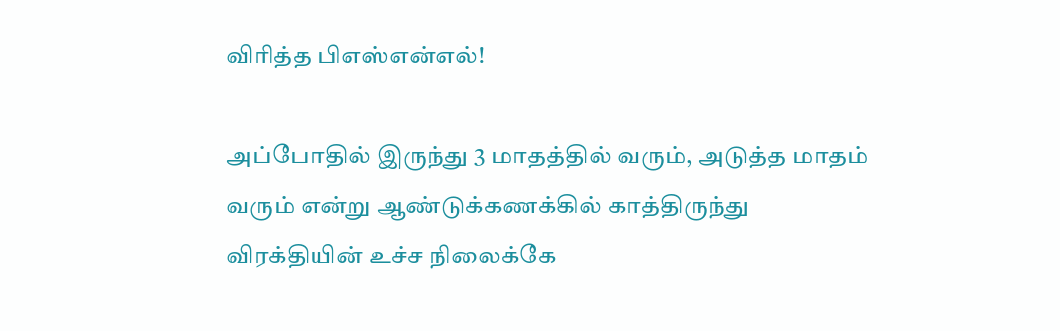விரித்த பிஎஸ்என்எல்!

அப்போதில் இருந்து 3 மாதத்தில் வரும், அடுத்த மாதம் வரும் என்று ஆண்டுக்கணக்கில் காத்திருந்து விரக்தியின் உச்ச நிலைக்கே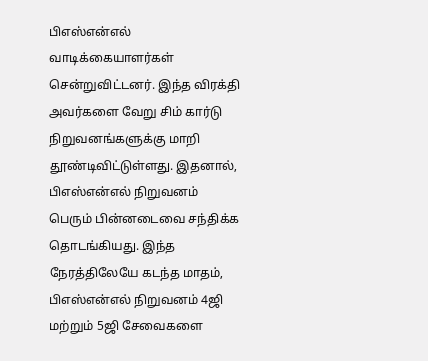பிஎஸ்என்எல் வாடிக்கையாளர்கள் சென்றுவிட்டனர். இந்த விரக்தி அவர்களை வேறு சிம் கார்டு நிறுவனங்களுக்கு மாறி தூண்டிவிட்டுள்ளது. இதனால், பிஎஸ்என்எல் நிறுவனம் பெரும் பின்னடைவை சந்திக்க தொடங்கியது. இந்த நேரத்திலேயே கடந்த மாதம், பிஎஸ்என்எல் நிறுவனம் 4ஜி மற்றும் 5ஜி சேவைகளை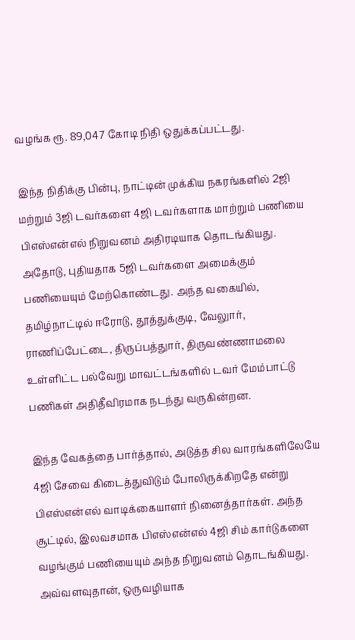வழங்க ரூ. 89,047 கோடி நிதி ஒதுக்கப்பட்டது.

இந்த நிதிக்கு பின்பு, நாட்டின் முக்கிய நகரங்களில் 2ஜி மற்றும் 3ஜி டவர்களை 4ஜி டவர்களாக மாற்றும் பணியை பிஎஸ்என்எல் நிறுவனம் அதிரடியாக தொடங்கியது. அதோடு, புதியதாக 5ஜி டவர்களை அமைக்கும் பணியையும் மேற்கொண்டது. அந்த வகையில், தமிழ்நாட்டில் ஈரோடு, தூத்துக்குடி, வேலுார், ராணிப்பேட்டை, திருப்பத்துார், திருவண்ணாமலை உள்ளிட்ட பல்வேறு மாவட்டங்களில் டவர் மேம்பாட்டு பணிகள் அதிதீவிரமாக நடந்து வருகின்றன.

இந்த வேகத்தை பார்த்தால், அடுத்த சில வாரங்களிலேயே 4ஜி சேவை கிடைத்துவிடும் போலிருக்கிறதே என்று பிஎஸ்என்எல் வாடிக்கையாளர் நினைத்தார்கள். அந்த சூட்டில், இலவசமாக பிஎஸ்என்எல் 4ஜி சிம் கார்டுகளை வழங்கும் பணியையும் அந்த நிறுவனம் தொடங்கியது. அவ்வளவுதான், ஒருவழியாக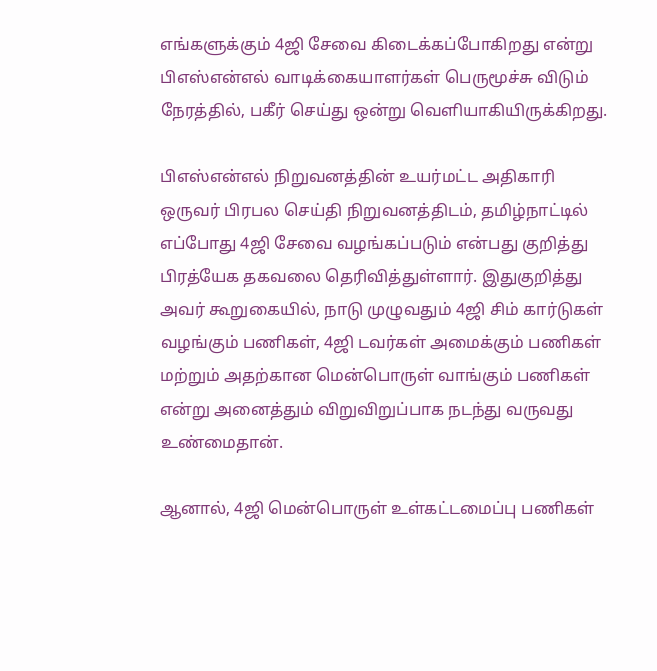எங்களுக்கும் 4ஜி சேவை கிடைக்கப்போகிறது என்று பிஎஸ்என்எல் வாடிக்கையாளர்கள் பெருமூச்சு விடும் நேரத்தில், பகீர் செய்து ஒன்று வெளியாகியிருக்கிறது.

பிஎஸ்என்எல் நிறுவனத்தின் உயர்மட்ட அதிகாரி ஒருவர் பிரபல செய்தி நிறுவனத்திடம், தமிழ்நாட்டில் எப்போது 4ஜி சேவை வழங்கப்படும் என்பது குறித்து பிரத்யேக தகவலை தெரிவித்துள்ளார். இதுகுறித்து அவர் கூறுகையில், நாடு முழுவதும் 4ஜி சிம் கார்டுகள் வழங்கும் பணிகள், 4ஜி டவர்கள் அமைக்கும் பணிகள் மற்றும் அதற்கான மென்பொருள் வாங்கும் பணிகள் என்று அனைத்தும் விறுவிறுப்பாக நடந்து வருவது உண்மைதான்.

ஆனால், 4ஜி மென்பொருள் உள்கட்டமைப்பு பணிகள்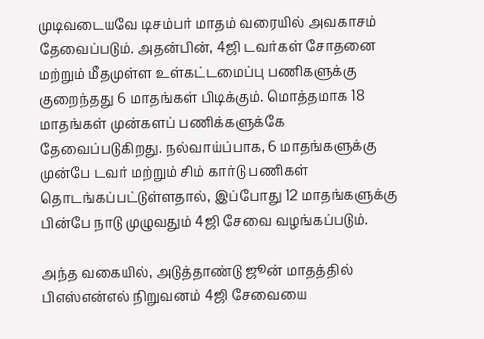முடிவடையவே டிசம்பர் மாதம் வரையில் அவகாசம் தேவைப்படும். அதன்பின், 4ஜி டவர்கள் சோதனை மற்றும் மீதமுள்ள உள்கட்டமைப்பு பணிகளுக்கு குறைந்தது 6 மாதங்கள் பிடிக்கும். மொத்தமாக 18 மாதங்கள் முன்களப் பணிக்களுக்கே தேவைப்படுகிறது. நல்வாய்ப்பாக, 6 மாதங்களுக்கு முன்பே டவர் மற்றும் சிம் கார்டு பணிகள் தொடங்கப்பட்டுள்ளதால், இப்போது 12 மாதங்களுக்கு பின்பே நாடு முழுவதும் 4ஜி சேவை வழங்கப்படும்.

அந்த வகையில், அடுத்தாண்டு ஜூன் மாதத்தில் பிஎஸ்என்எல் நிறுவனம் 4ஜி சேவையை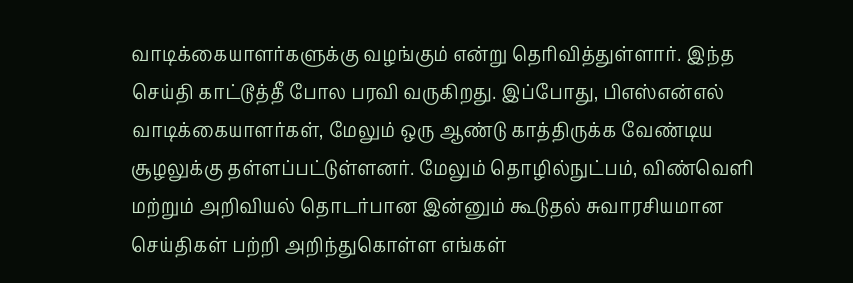வாடிக்கையாளர்களுக்கு வழங்கும் என்று தெரிவித்துள்ளார். இந்த செய்தி காட்டூத்தீ போல பரவி வருகிறது. இப்போது, பிஎஸ்என்எல் வாடிக்கையாளர்கள், மேலும் ஒரு ஆண்டு காத்திருக்க வேண்டிய சூழலுக்கு தள்ளப்பட்டுள்ளனர். மேலும் தொழில்நுட்பம், விண்வெளி மற்றும் அறிவியல் தொடர்பான இன்னும் கூடுதல் சுவாரசியமான செய்திகள் பற்றி அறிந்துகொள்ள எங்கள்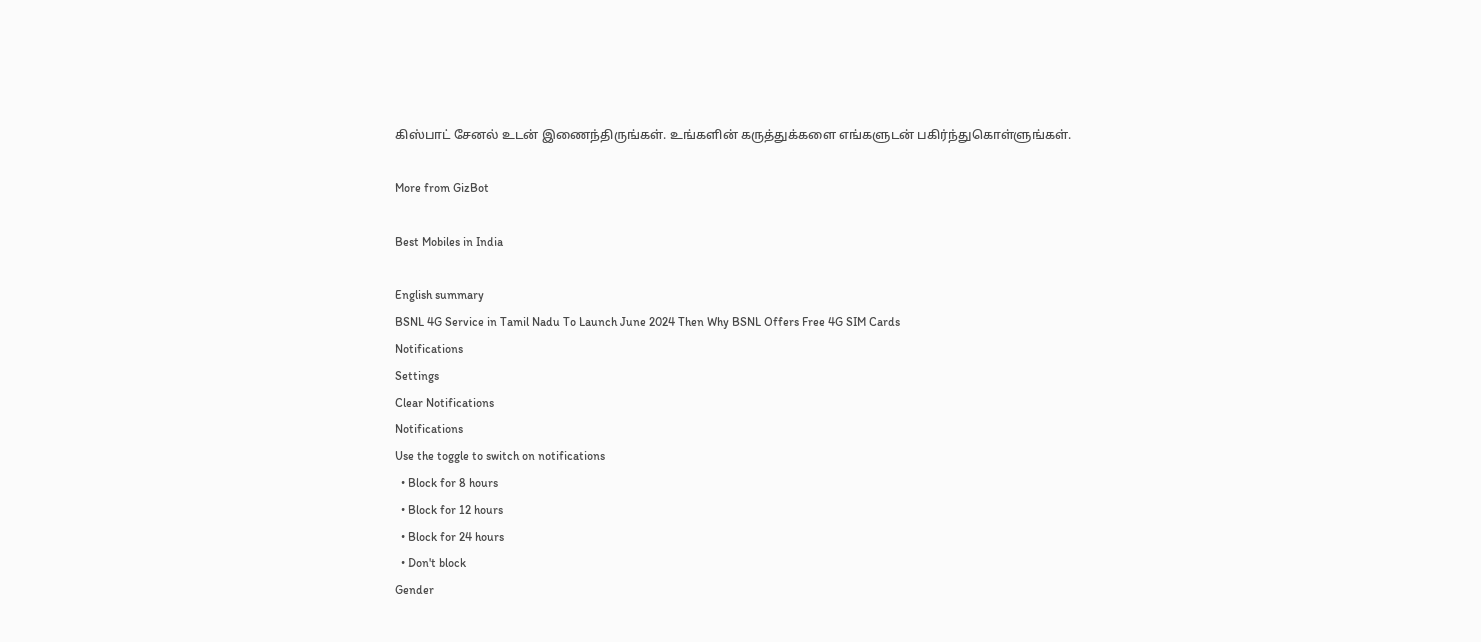கிஸ்பாட் சேனல் உடன் இணைந்திருங்கள். உங்களின் கருத்துக்களை எங்களுடன் பகிர்ந்துகொள்ளுங்கள்.

More from GizBot

Best Mobiles in India

English summary
BSNL 4G Service in Tamil Nadu To Launch June 2024 Then Why BSNL Offers Free 4G SIM Cards
Notifications
Settings
Clear Notifications
Notifications
Use the toggle to switch on notifications
  • Block for 8 hours
  • Block for 12 hours
  • Block for 24 hours
  • Don't block
Gender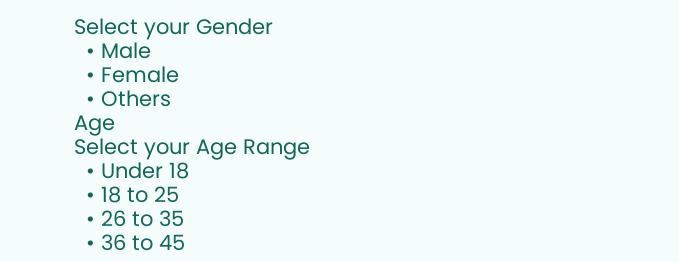Select your Gender
  • Male
  • Female
  • Others
Age
Select your Age Range
  • Under 18
  • 18 to 25
  • 26 to 35
  • 36 to 45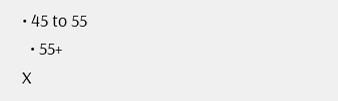• 45 to 55
  • 55+
X